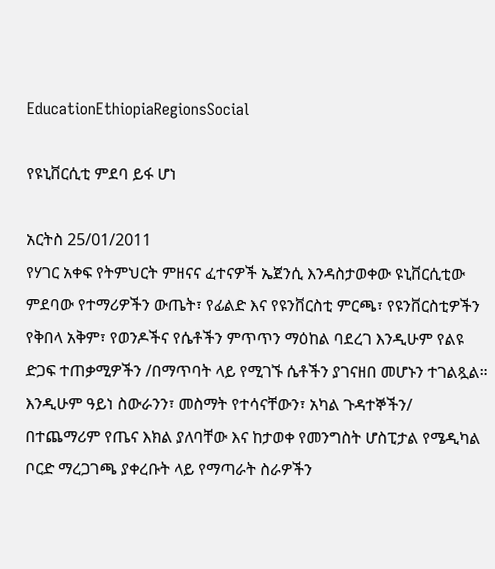EducationEthiopiaRegionsSocial

የዩኒቨርሲቲ ምደባ ይፋ ሆነ

አርትስ 25/01/2011
የሃገር አቀፍ የትምህርት ምዘናና ፈተናዎች ኤጀንሲ እንዳስታወቀው ዩኒቨርሲቲው ምደባው የተማሪዎችን ውጤት፣ የፊልድ እና የዩንቨርስቲ ምርጫ፣ የዩንቨርስቲዎችን የቅበላ አቅም፣ የወንዶችና የሴቶችን ምጥጥን ማዕከል ባደረገ እንዲሁም የልዩ ድጋፍ ተጠቃሚዎችን /በማጥባት ላይ የሚገኙ ሴቶችን ያገናዘበ መሆኑን ተገልጿል።
እንዲሁም ዓይነ ስውራንን፣ መስማት የተሳናቸውን፣ አካል ጉዳተኞችን/ በተጨማሪም የጤና እክል ያለባቸው እና ከታወቀ የመንግስት ሆስፒታል የሜዲካል ቦርድ ማረጋገጫ ያቀረቡት ላይ የማጣራት ስራዎችን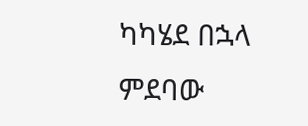ካካሄደ በኋላ ምደባው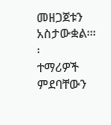መዘጋጀቱን አስታውቋል።፡፡
ተማሪዎች ምደባቸውን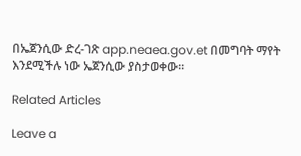በኤጀንሲው ድረ-ገጽ app.neaea.gov.et በመግባት ማየት እንደሚችሉ ነው ኤጀንሲው ያስታወቀው፡፡

Related Articles

Leave a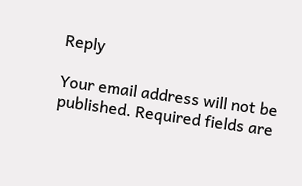Reply

Your email address will not be published. Required fields are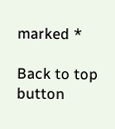marked *

Back to top button